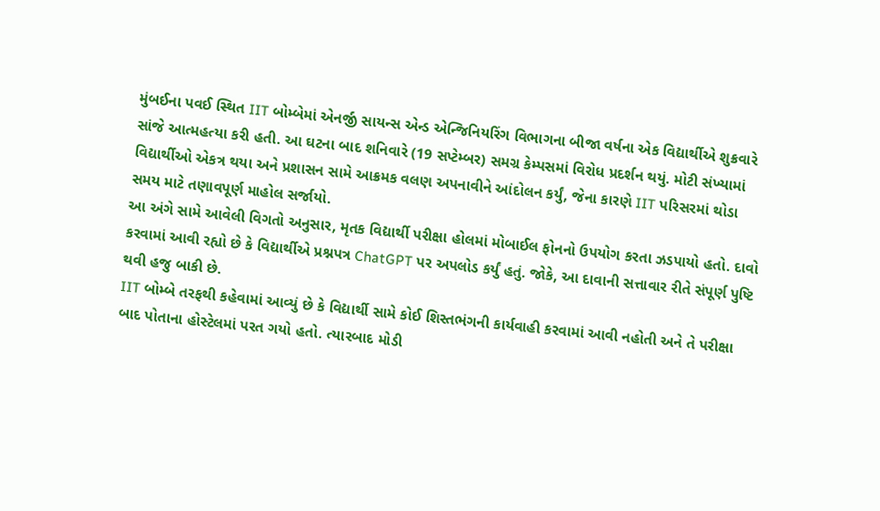મુંબઈના પવઈ સ્થિત IIT બોમ્બેમાં એનર્જી સાયન્સ એન્ડ એન્જિનિયરિંગ વિભાગના બીજા વર્ષના એક વિદ્યાર્થીએ શુક્રવારે સાંજે આત્મહત્યા કરી હતી. આ ઘટના બાદ શનિવારે (19 સપ્ટેમ્બર) સમગ્ર કેમ્પસમાં વિરોધ પ્રદર્શન થયું. મોટી સંખ્યામાં વિદ્યાર્થીઓ એકત્ર થયા અને પ્રશાસન સામે આક્રમક વલણ અપનાવીને આંદોલન કર્યું, જેના કારણે IIT પરિસરમાં થોડા સમય માટે તણાવપૂર્ણ માહોલ સર્જાયો.
આ અંગે સામે આવેલી વિગતો અનુસાર, મૃતક વિદ્યાર્થી પરીક્ષા હોલમાં મોબાઈલ ફોનનો ઉપયોગ કરતા ઝડપાયો હતો. દાવો કરવામાં આવી રહ્યો છે કે વિદ્યાર્થીએ પ્રશ્નપત્ર ChatGPT પર અપલોડ કર્યું હતું. જોકે, આ દાવાની સત્તાવાર રીતે સંપૂર્ણ પુષ્ટિ થવી હજુ બાકી છે.
IIT બોમ્બે તરફથી કહેવામાં આવ્યું છે કે વિદ્યાર્થી સામે કોઈ શિસ્તભંગની કાર્યવાહી કરવામાં આવી નહોતી અને તે પરીક્ષા બાદ પોતાના હોસ્ટેલમાં પરત ગયો હતો. ત્યારબાદ મોડી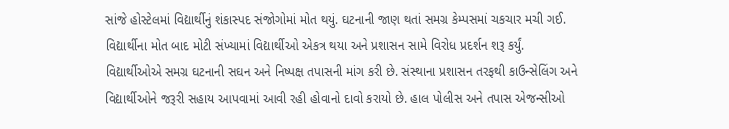સાંજે હોસ્ટેલમાં વિદ્યાર્થીનું શંકાસ્પદ સંજોગોમાં મોત થયું. ઘટનાની જાણ થતાં સમગ્ર કેમ્પસમાં ચકચાર મચી ગઈ. વિદ્યાર્થીના મોત બાદ મોટી સંખ્યામાં વિદ્યાર્થીઓ એકત્ર થયા અને પ્રશાસન સામે વિરોધ પ્રદર્શન શરૂ કર્યું.
વિદ્યાર્થીઓએ સમગ્ર ઘટનાની સઘન અને નિષ્પક્ષ તપાસની માંગ કરી છે. સંસ્થાના પ્રશાસન તરફથી કાઉન્સેલિંગ અને વિદ્યાર્થીઓને જરૂરી સહાય આપવામાં આવી રહી હોવાનો દાવો કરાયો છે. હાલ પોલીસ અને તપાસ એજન્સીઓ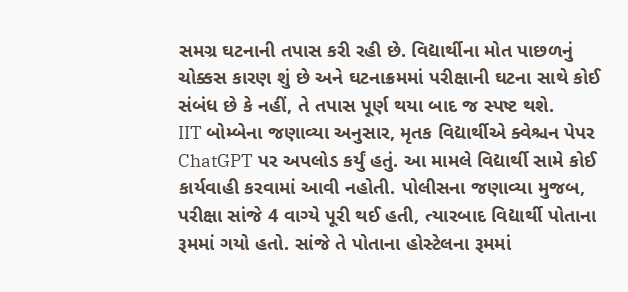સમગ્ર ઘટનાની તપાસ કરી રહી છે. વિદ્યાર્થીના મોત પાછળનું ચોક્કસ કારણ શું છે અને ઘટનાક્રમમાં પરીક્ષાની ઘટના સાથે કોઈ સંબંધ છે કે નહીં, તે તપાસ પૂર્ણ થયા બાદ જ સ્પષ્ટ થશે.
IIT બોમ્બેના જણાવ્યા અનુસાર, મૃતક વિદ્યાર્થીએ ક્વેશ્ચન પેપર ChatGPT પર અપલોડ કર્યું હતું. આ મામલે વિદ્યાર્થી સામે કોઈ કાર્યવાહી કરવામાં આવી નહોતી. પોલીસના જણાવ્યા મુજબ, પરીક્ષા સાંજે 4 વાગ્યે પૂરી થઈ હતી, ત્યારબાદ વિદ્યાર્થી પોતાના રૂમમાં ગયો હતો. સાંજે તે પોતાના હોસ્ટેલના રૂમમાં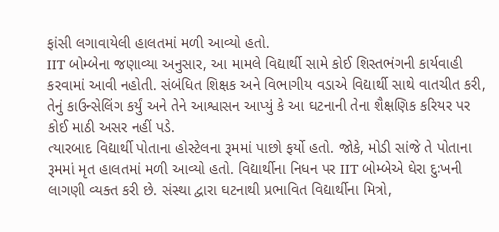ફાંસી લગાવાયેલી હાલતમાં મળી આવ્યો હતો.
IIT બોમ્બેના જણાવ્યા અનુસાર, આ મામલે વિદ્યાર્થી સામે કોઈ શિસ્તભંગની કાર્યવાહી કરવામાં આવી નહોતી. સંબંધિત શિક્ષક અને વિભાગીય વડાએ વિદ્યાર્થી સાથે વાતચીત કરી, તેનું કાઉન્સેલિંગ કર્યું અને તેને આશ્વાસન આપ્યું કે આ ઘટનાની તેના શૈક્ષણિક કરિયર પર કોઈ માઠી અસર નહીં પડે.
ત્યારબાદ વિદ્યાર્થી પોતાના હોસ્ટેલના રૂમમાં પાછો ફર્યો હતો. જોકે, મોડી સાંજે તે પોતાના રૂમમાં મૃત હાલતમાં મળી આવ્યો હતો. વિદ્યાર્થીના નિધન પર IIT બોમ્બેએ ઘેરા દુઃખની લાગણી વ્યક્ત કરી છે. સંસ્થા દ્વારા ઘટનાથી પ્રભાવિત વિદ્યાર્થીના મિત્રો,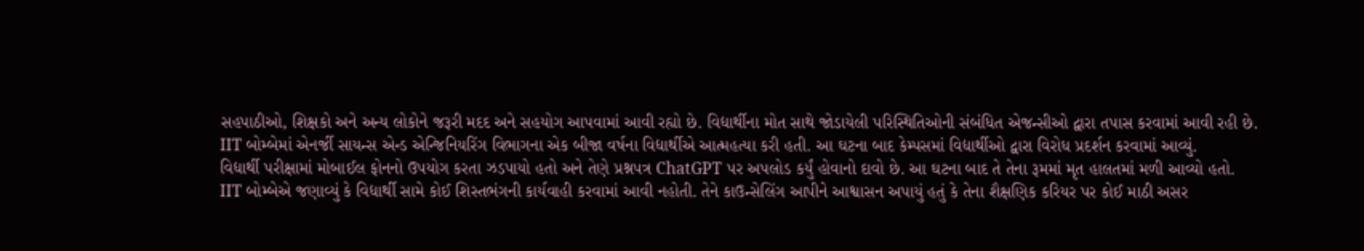સહપાઠીઓ, શિક્ષકો અને અન્ય લોકોને જરૂરી મદદ અને સહયોગ આપવામાં આવી રહ્યો છે. વિદ્યાર્થીના મોત સાથે જોડાયેલી પરિસ્થિતિઓની સંબંધિત એજન્સીઓ દ્વારા તપાસ કરવામાં આવી રહી છે.
IIT બોમ્બેમાં એનર્જી સાયન્સ એન્ડ એન્જિનિયરિંગ વિભાગના એક બીજા વર્ષના વિદ્યાર્થીએ આત્મહત્યા કરી હતી. આ ઘટના બાદ કેમ્પસમાં વિદ્યાર્થીઓ દ્વારા વિરોધ પ્રદર્શન કરવામાં આવ્યું.
વિદ્યાર્થી પરીક્ષામાં મોબાઈલ ફોનનો ઉપયોગ કરતા ઝડપાયો હતો અને તેણે પ્રશ્નપત્ર ChatGPT પર અપલોડ કર્યું હોવાનો દાવો છે. આ ઘટના બાદ તે તેના રૂમમાં મૃત હાલતમાં મળી આવ્યો હતો.
IIT બોમ્બેએ જણાવ્યું કે વિદ્યાર્થી સામે કોઈ શિસ્તભંગની કાર્યવાહી કરવામાં આવી નહોતી. તેને કાઉન્સેલિંગ આપીને આશ્વાસન અપાયું હતું કે તેના શૈક્ષણિક કરિયર પર કોઈ માઠી અસર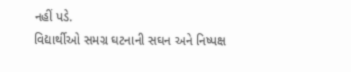નહીં પડે.
વિદ્યાર્થીઓ સમગ્ર ઘટનાની સઘન અને નિષ્પક્ષ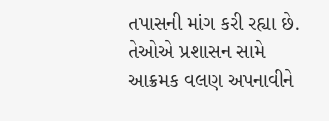તપાસની માંગ કરી રહ્યા છે. તેઓએ પ્રશાસન સામે આક્રમક વલણ અપનાવીને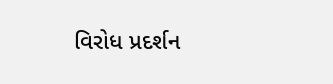વિરોધ પ્રદર્શન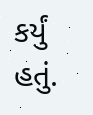કર્યું હતું.